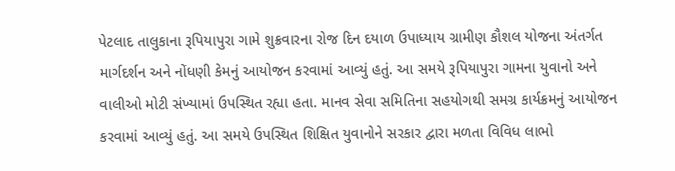પેટલાદ તાલુકાના રૂપિયાપુરા ગામે શુક્રવારના રોજ દિન દયાળ ઉપાધ્યાય ગ્રામીણ કૌશલ યોજના અંતર્ગત માર્ગદર્શન અને નોંધણી કેમનું આયોજન કરવામાં આવ્યું હતું. આ સમયે રૂપિયાપુરા ગામના યુવાનો અને વાલીઓ મોટી સંખ્યામાં ઉપસ્થિત રહ્યા હતા. માનવ સેવા સમિતિના સહયોગથી સમગ્ર કાર્યક્રમનું આયોજન કરવામાં આવ્યું હતું. આ સમયે ઉપસ્થિત શિક્ષિત યુવાનોને સરકાર દ્વારા મળતા વિવિધ લાભો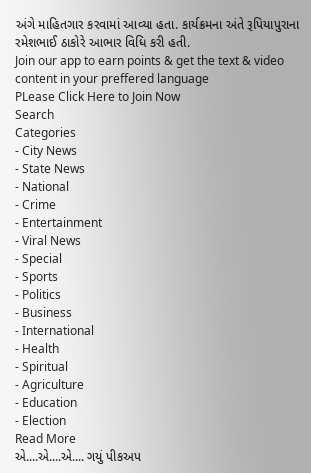અંગે માહિતગાર કરવામાં આવ્યા હતા. કાર્યક્રમના અંતે રૂપિયાપુરાના રમેશભાઈ ઠાકોરે આભાર વિધિ કરી હતી.
Join our app to earn points & get the text & video content in your preffered language
PLease Click Here to Join Now
Search
Categories
- City News
- State News
- National
- Crime
- Entertainment
- Viral News
- Special
- Sports
- Politics
- Business
- International
- Health
- Spiritual
- Agriculture
- Education
- Election
Read More
એ....એ....એ.... ગયું પીકઅપ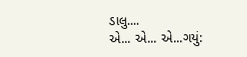ડાલુ....
એ... એ... એ...ગયું: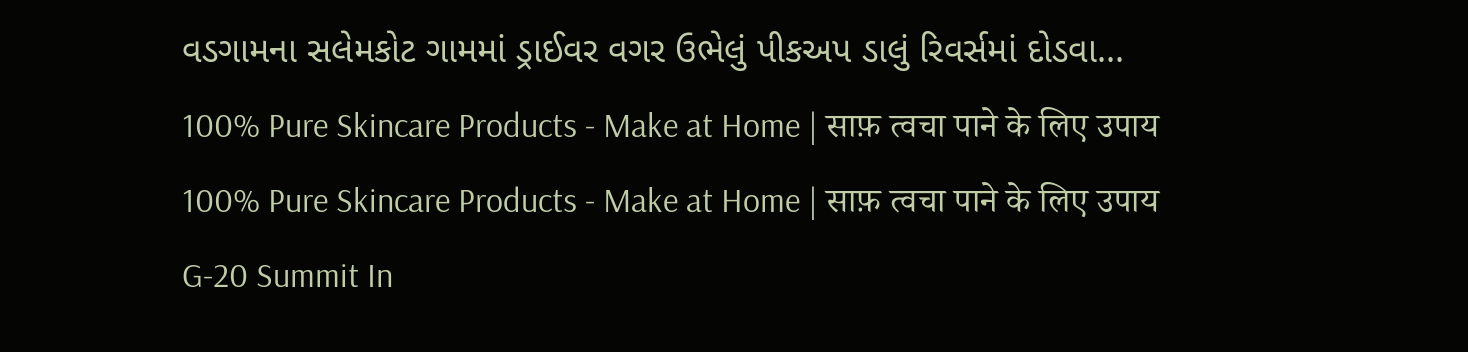વડગામના સલેમકોટ ગામમાં ડ્રાઈવર વગર ઉભેલું પીકઅપ ડાલું રિવર્સમાં દોડવા...
100% Pure Skincare Products - Make at Home | साफ़ त्वचा पाने के लिए उपाय
100% Pure Skincare Products - Make at Home | साफ़ त्वचा पाने के लिए उपाय
G-20 Summit In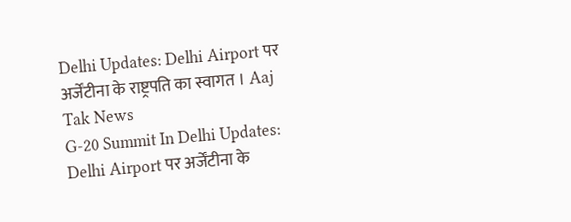Delhi Updates: Delhi Airport पर अर्जेंटीना के राष्ट्रपति का स्वागत । Aaj Tak News
G-20 Summit In Delhi Updates: Delhi Airport पर अर्जेंटीना के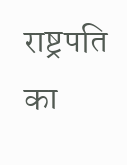राष्ट्रपति का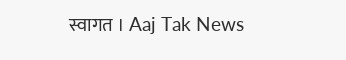स्वागत । Aaj Tak News